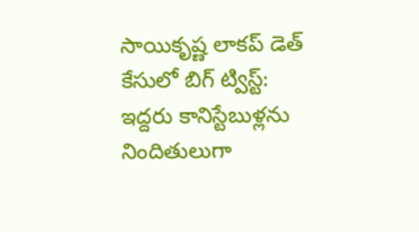సాయికృష్ణ లాకప్ డెత్ కేసులో బిగ్ ట్విస్ట్: ఇద్దరు కానిస్టేబుళ్లను నిందితులుగా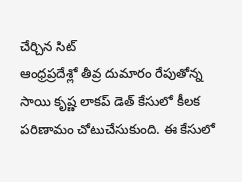చేర్చిన సిట్
ఆంధ్రప్రదేశ్లో తీవ్ర దుమారం రేపుతోన్న సాయి కృష్ణ లాకప్ డెత్ కేసులో కీలక పరిణామం చోటుచేసుకుంది. ఈ కేసులో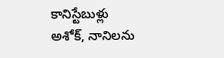కానిస్టేబుళ్లు అశోక్, నానిలను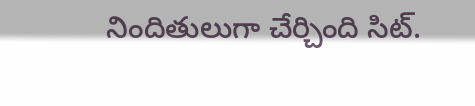నిందితులుగా చేర్చింది సిట్.